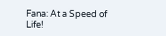Fana: At a Speed of Life!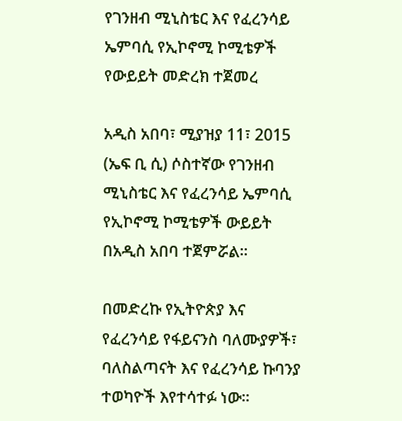የገንዘብ ሚኒስቴር እና የፈረንሳይ ኤምባሲ የኢኮኖሚ ኮሚቴዎች የውይይት መድረክ ተጀመረ

አዲስ አበባ፣ ሚያዝያ 11፣ 2015 (ኤፍ ቢ ሲ) ሶስተኛው የገንዘብ ሚኒስቴር እና የፈረንሳይ ኤምባሲ የኢኮኖሚ ኮሚቴዎች ውይይት በአዲስ አበባ ተጀምሯል፡፡

በመድረኩ የኢትዮጵያ እና የፈረንሳይ የፋይናንስ ባለሙያዎች፣ ባለስልጣናት እና የፈረንሳይ ኩባንያ ተወካዮች እየተሳተፉ ነው፡፡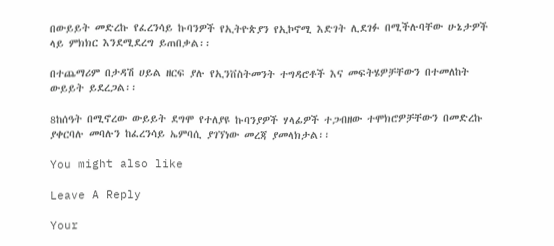በውይይት መድረኩ የፈረንሳይ ኩባንዎች የኢትዮጵያን የኢኮኖሚ እድገት ሊደገፉ በሚችሉባቸው ሁኔታዎች ላይ ምክክር እንደሚደረግ ይጠበቃል፡፡

በተጨማሪም በታዳሽ ሀይል ዘርፍ ያሉ የኢንቨስትመንት ተግዳሮቶች እና መፍትሄዎቻቸውን በተመለከት ውይይት ይደረጋል፡፡

8ከሰዓት በሚኖረው ውይይት ደግሞ የተለያዩ ኩባንያዎች ሃላፊዎች ተጋብዘው ተሞክሮዎቻቸውን በመድረኩ ያቀርባሉ መባሉን ከፈረንሳይ ኤምባሲ ያገኘነው መረጃ ያመላክታል፡፡

You might also like

Leave A Reply

Your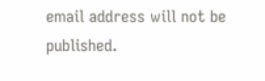email address will not be published.